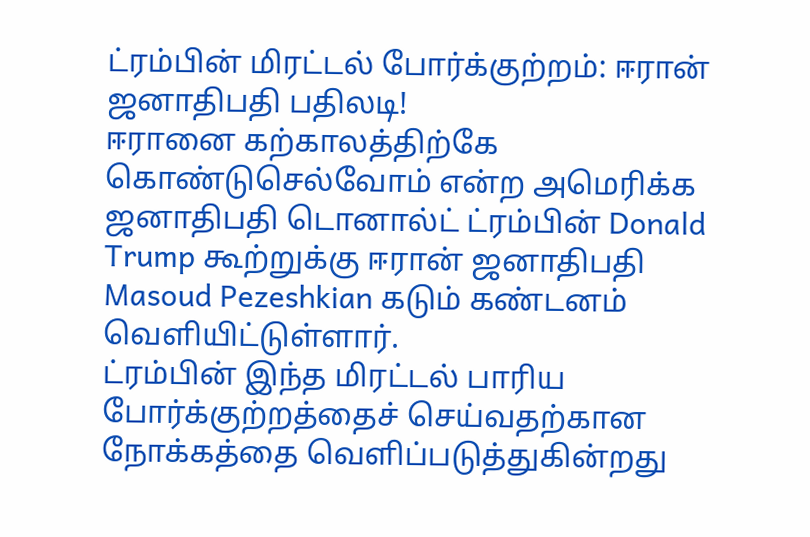ட்ரம்பின் மிரட்டல் போர்க்குற்றம்: ஈரான் ஜனாதிபதி பதிலடி!
ஈரானை கற்காலத்திற்கே கொண்டுசெல்வோம் என்ற அமெரிக்க ஜனாதிபதி டொனால்ட் ட்ரம்பின் Donald Trump கூற்றுக்கு ஈரான் ஜனாதிபதி Masoud Pezeshkian கடும் கண்டனம் வெளியிட்டுள்ளார்.
ட்ரம்பின் இந்த மிரட்டல் பாரிய போர்க்குற்றத்தைச் செய்வதற்கான நோக்கத்தை வெளிப்படுத்துகின்றது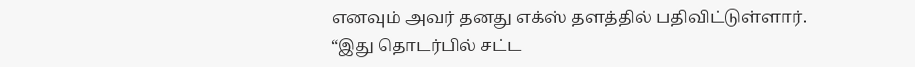எனவும் அவர் தனது எக்ஸ் தளத்தில் பதிவிட்டுள்ளார்.
“இது தொடர்பில் சட்ட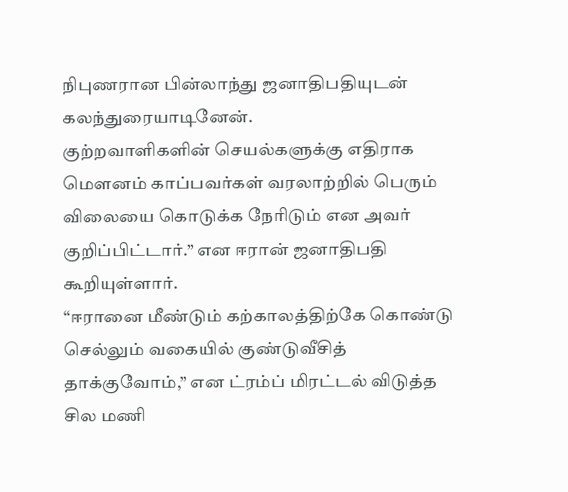நிபுணரான பின்லாந்து ஜனாதிபதியுடன் கலந்துரையாடினேன்.
குற்றவாளிகளின் செயல்களுக்கு எதிராக மௌனம் காப்பவர்கள் வரலாற்றில் பெரும் விலையை கொடுக்க நேரிடும் என அவர் குறிப்பிட்டார்.” என ஈரான் ஜனாதிபதி கூறியுள்ளார்.
“ஈரானை மீண்டும் கற்காலத்திற்கே கொண்டு செல்லும் வகையில் குண்டுவீசித் தாக்குவோம்,” என ட்ரம்ப் மிரட்டல் விடுத்த சில மணி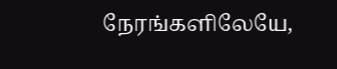நேரங்களிலேயே,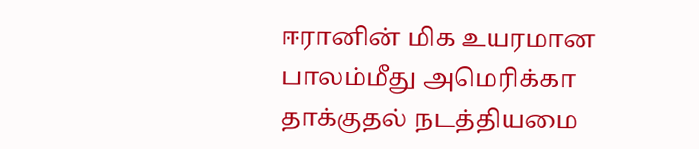ஈரானின் மிக உயரமான பாலம்மீது அமெரிக்கா தாக்குதல் நடத்தியமை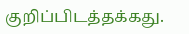குறிப்பிடத்தக்கது.